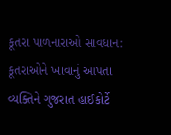કૂતરા પાળનારાઓ સાવધાન: કૂતરાઓને ખાવાનું આપતા વ્યક્તિને ગુજરાત હાઈકોર્ટે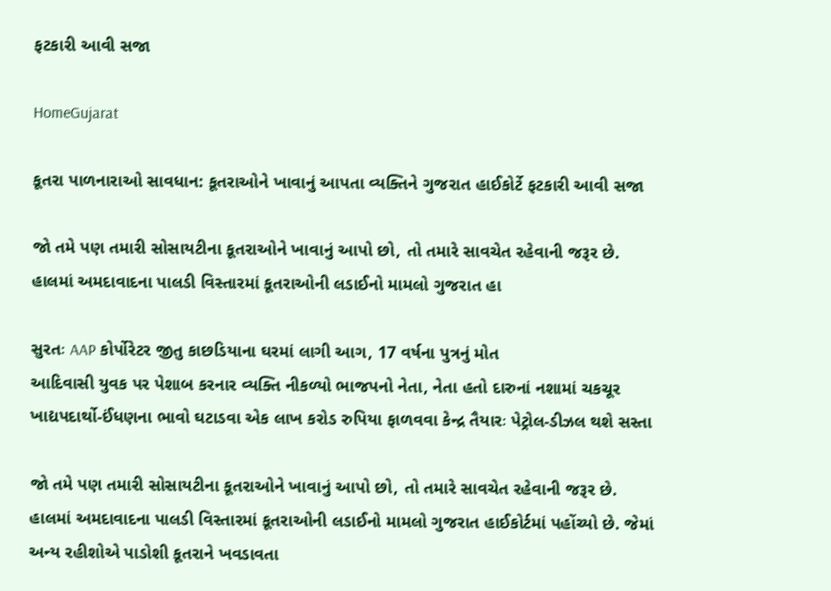ફટકારી આવી સજા

HomeGujarat

કૂતરા પાળનારાઓ સાવધાન: કૂતરાઓને ખાવાનું આપતા વ્યક્તિને ગુજરાત હાઈકોર્ટે ફટકારી આવી સજા

જો તમે પણ તમારી સોસાયટીના કૂતરાઓને ખાવાનું આપો છો, તો તમારે સાવચેત રહેવાની જરૂર છે. હાલમાં અમદાવાદના પાલડી વિસ્તારમાં કૂતરાઓની લડાઈનો મામલો ગુજરાત હા

સુરતઃ AAP કોર્પોરેટર જીતુ કાછડિયાના ઘરમાં લાગી આગ, 17 વર્ષના પુત્રનું મોત
આદિવાસી યુવક પર પેશાબ કરનાર વ્યક્તિ નીકળ્યો ભાજપનો નેતા, નેતા હતો દારુનાં નશામાં ચકચૂર
ખાદ્યપદાર્થો-ઈંધણના ભાવો ઘટાડવા એક લાખ કરોડ રુપિયા ફાળવવા કેન્દ્ર તૈયારઃ પેટ્રોલ-ડીઝલ થશે સસ્તા

જો તમે પણ તમારી સોસાયટીના કૂતરાઓને ખાવાનું આપો છો, તો તમારે સાવચેત રહેવાની જરૂર છે. હાલમાં અમદાવાદના પાલડી વિસ્તારમાં કૂતરાઓની લડાઈનો મામલો ગુજરાત હાઈકોર્ટમાં પહોંચ્યો છે. જેમાં અન્ય રહીશોએ પાડોશી કૂતરાને ખવડાવતા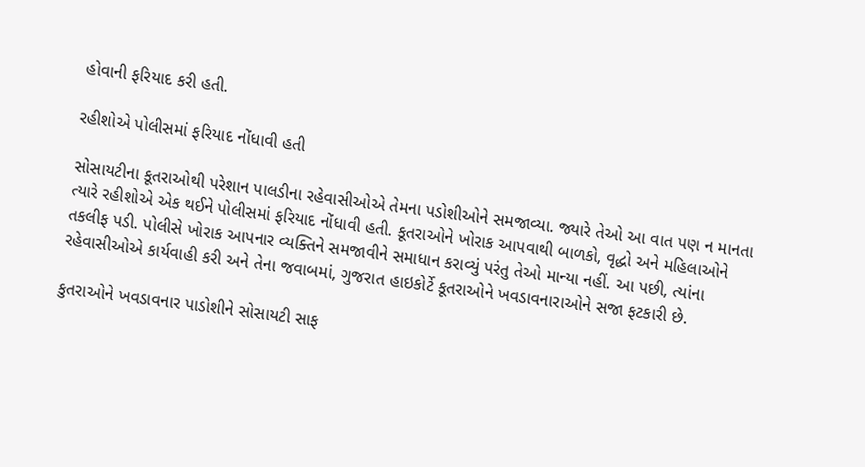હોવાની ફરિયાદ કરી હતી.

રહીશોએ પોલીસમાં ફરિયાદ નોંધાવી હતી

સોસાયટીના કૂતરાઓથી પરેશાન પાલડીના રહેવાસીઓએ તેમના પડોશીઓને સમજાવ્યા. જ્યારે તેઓ આ વાત પણ ન માનતા ત્યારે રહીશોએ એક થઈને પોલીસમાં ફરિયાદ નોંધાવી હતી. કૂતરાઓને ખોરાક આપવાથી બાળકો, વૃદ્ધો અને મહિલાઓને તકલીફ પડી. પોલીસે ખોરાક આપનાર વ્યક્તિને સમજાવીને સમાધાન કરાવ્યું પરંતુ તેઓ માન્યા નહીં. આ પછી, ત્યાંના રહેવાસીઓએ કાર્યવાહી કરી અને તેના જવાબમાં, ગુજરાત હાઇકોર્ટે કૂતરાઓને ખવડાવનારાઓને સજા ફટકારી છે.

કુતરાઓને ખવડાવનાર પાડોશીને સોસાયટી સાફ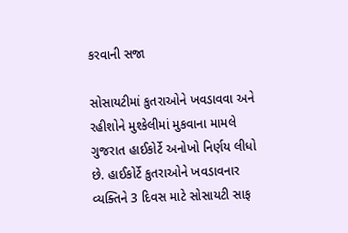કરવાની સજા

સોસાયટીમાં કુતરાઓને ખવડાવવા અને રહીશોને મુશ્કેલીમાં મુકવાના મામલે ગુજરાત હાઈકોર્ટે અનોખો નિર્ણય લીધો છે. હાઈકોર્ટે કુતરાઓને ખવડાવનાર વ્યક્તિને 3 દિવસ માટે સોસાયટી સાફ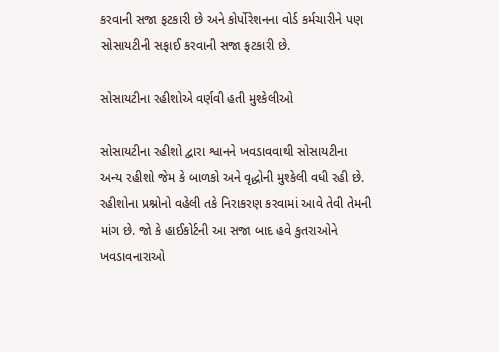કરવાની સજા ફટકારી છે અને કોર્પોરેશનના વોર્ડ કર્મચારીને પણ સોસાયટીની સફાઈ કરવાની સજા ફટકારી છે.

સોસાયટીના રહીશોએ વર્ણવી હતી મુશ્કેલીઓ

સોસાયટીના રહીશો દ્વારા શ્વાનને ખવડાવવાથી સોસાયટીના અન્ય રહીશો જેમ કે બાળકો અને વૃદ્ધોની મુશ્કેલી વધી રહી છે. રહીશોના પ્રશ્નોનો વહેલી તકે નિરાકરણ કરવામાં આવે તેવી તેમની માંગ છે. જો કે હાઈકોર્ટની આ સજા બાદ હવે કુતરાઓને ખવડાવનારાઓ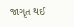જાગૃત થઈ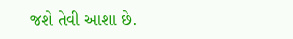જશે તેવી આશા છે.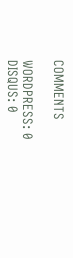COMMENTS

WORDPRESS: 0
DISQUS: 0